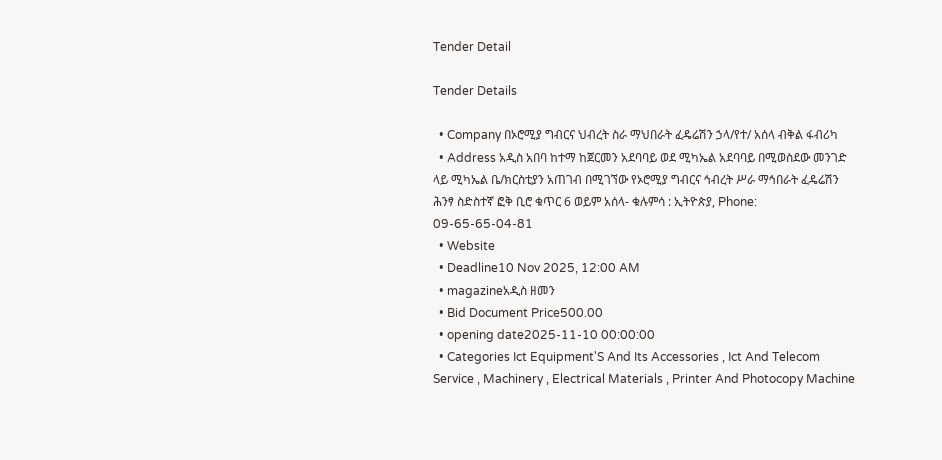Tender Detail

Tender Details

  • Company በኦሮሚያ ግብርና ህብረት ስራ ማህበራት ፈዴሬሽን ኃላ/የተ/ አሰላ ብቅል ፋብሪካ
  • Address አዲስ አበባ ከተማ ከጀርመን አደባባይ ወደ ሚካኤል አደባባይ በሚወስደው መንገድ ላይ ሚካኤል ቤ/ክርስቲያን አጠገብ በሚገኘው የኦሮሚያ ግብርና ኅብረት ሥራ ማኅበራት ፈዴሬሽን ሕንፃ ስድስተኛ ፎቅ ቢሮ ቁጥር 6 ወይም አሰላ- ቁሉምሳ : ኢትዮጵያ, Phone: 09-65-65-04-81
  • Website
  • Deadline10 Nov 2025, 12:00 AM
  • magazineአዲስ ዘመን
  • Bid Document Price500.00
  • opening date2025-11-10 00:00:00
  • Categories Ict Equipment'S And Its Accessories , Ict And Telecom Service , Machinery , Electrical Materials , Printer And Photocopy Machine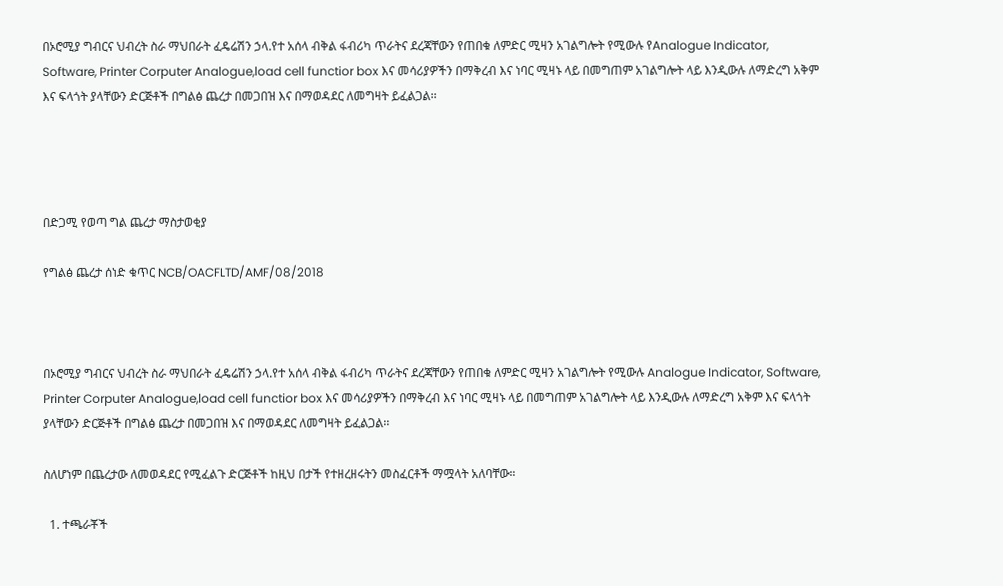በኦሮሚያ ግብርና ህብረት ስራ ማህበራት ፈዴሬሽን ኃላ.የተ አሰላ ብቅል ፋብሪካ ጥራትና ደረጃቸውን የጠበቁ ለምድር ሚዛን አገልግሎት የሚውሉ የAnalogue Indicator, Software, Printer Corputer Analogue,load cell functior box እና መሳሪያዎችን በማቅረብ እና ነባር ሚዛኑ ላይ በመግጠም አገልግሎት ላይ እንዲውሉ ለማድረግ አቅም እና ፍላጎት ያላቸውን ድርጅቶች በግልፅ ጨረታ በመጋበዝ እና በማወዳደር ለመግዛት ይፈልጋል፡፡




በድጋሚ የወጣ ግል ጨረታ ማስታወቂያ

የግልፅ ጨረታ ሰነድ ቁጥር NCB/OACFLTD/AMF/08/2018



በኦሮሚያ ግብርና ህብረት ስራ ማህበራት ፈዴሬሽን ኃላ.የተ አሰላ ብቅል ፋብሪካ ጥራትና ደረጃቸውን የጠበቁ ለምድር ሚዛን አገልግሎት የሚውሉ Analogue Indicator, Software, Printer Corputer Analogue,load cell functior box እና መሳሪያዎችን በማቅረብ እና ነባር ሚዛኑ ላይ በመግጠም አገልግሎት ላይ እንዲውሉ ለማድረግ አቅም እና ፍላጎት ያላቸውን ድርጅቶች በግልፅ ጨረታ በመጋበዝ እና በማወዳደር ለመግዛት ይፈልጋል፡፡

ስለሆነም በጨረታው ለመወዳደር የሚፈልጉ ድርጅቶች ከዚህ በታች የተዘረዘሩትን መስፈርቶች ማሟላት አለባቸው።

  1. ተጫራቾች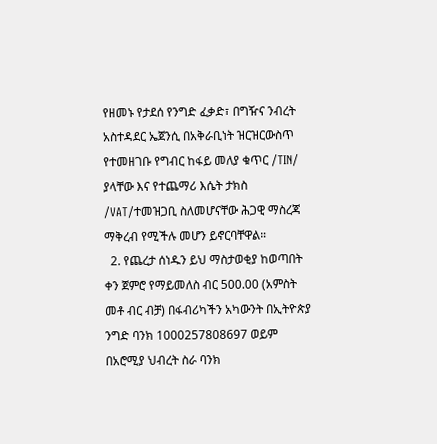የዘመኑ የታደሰ የንግድ ፈቃድ፣ በግዥና ንብረት አስተዳደር ኤጀንሲ በአቅራቢነት ዝርዝርውስጥ የተመዘገቡ የግብር ከፋይ መለያ ቁጥር /TIN/ ያላቸው እና የተጨማሪ እሴት ታክስ /VAT/ተመዝጋቢ ስለመሆናቸው ሕጋዊ ማስረጃ ማቅረብ የሚችሉ መሆን ይኖርባቸዋል።
  2. የጨረታ ሰነዱን ይህ ማስታወቂያ ከወጣበት ቀን ጀምሮ የማይመለስ ብር 500.00 (አምስት መቶ ብር ብቻ) በፋብሪካችን አካውንት በኢትዮጵያ ንግድ ባንክ 1000257808697 ወይም በአሮሚያ ህብረት ስራ ባንክ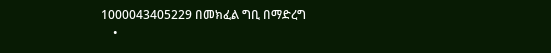1000043405229 በመክፈል ግቢ በማድረግ
    •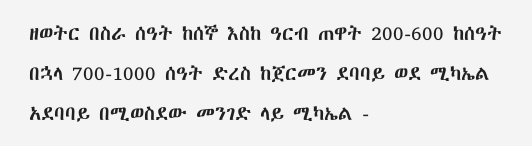ዘወትር በስራ ሰዓት ከሰኞ እስከ ዓርብ ጠዋት 200-600 ከሰዓት በኋላ 700-1000 ሰዓት ድረስ ከጀርመን ደባባይ ወደ ሚካኤል አደባባይ በሚወስደው መንገድ ላይ ሚካኤል -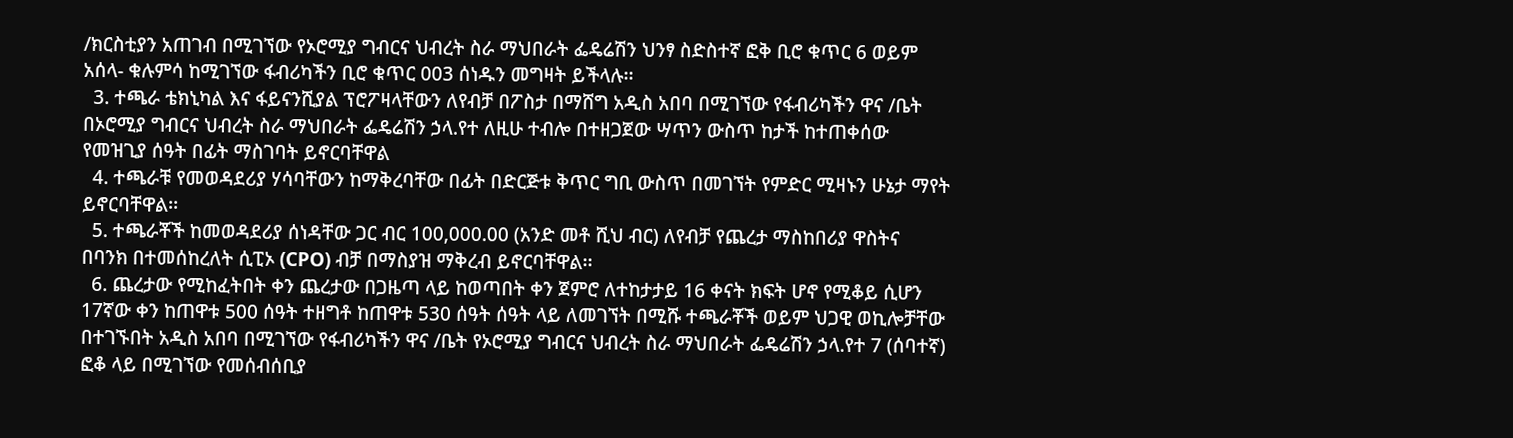/ክርስቲያን አጠገብ በሚገኘው የኦሮሚያ ግብርና ህብረት ስራ ማህበራት ፌዴሬሽን ህንፃ ስድስተኛ ፎቅ ቢሮ ቁጥር 6 ወይም አሰላ- ቁሉምሳ ከሚገኘው ፋብሪካችን ቢሮ ቁጥር 003 ሰነዱን መግዛት ይችላሉ፡፡
  3. ተጫራ ቴክኒካል እና ፋይናንሺያል ፕሮፖዛላቸውን ለየብቻ በፖስታ በማሸግ አዲስ አበባ በሚገኘው የፋብሪካችን ዋና /ቤት በኦሮሚያ ግብርና ህብረት ስራ ማህበራት ፌዴሬሽን ኃላ.የተ ለዚሁ ተብሎ በተዘጋጀው ሣጥን ውስጥ ከታች ከተጠቀሰው የመዝጊያ ሰዓት በፊት ማስገባት ይኖርባቸዋል
  4. ተጫራቹ የመወዳደሪያ ሃሳባቸውን ከማቅረባቸው በፊት በድርጅቱ ቅጥር ግቢ ውስጥ በመገኘት የምድር ሚዛኑን ሁኔታ ማየት ይኖርባቸዋል፡፡
  5. ተጫራቾች ከመወዳደሪያ ሰነዳቸው ጋር ብር 100,000.00 (አንድ መቶ ሺህ ብር) ለየብቻ የጨረታ ማስከበሪያ ዋስትና በባንክ በተመሰከረለት ሲፒኦ (CPO) ብቻ በማስያዝ ማቅረብ ይኖርባቸዋል፡፡
  6. ጨረታው የሚከፈትበት ቀን ጨረታው በጋዜጣ ላይ ከወጣበት ቀን ጀምሮ ለተከታታይ 16 ቀናት ክፍት ሆኖ የሚቆይ ሲሆን 17ኛው ቀን ከጠዋቱ 500 ሰዓት ተዘግቶ ከጠዋቱ 530 ሰዓት ሰዓት ላይ ለመገኘት በሚሹ ተጫራቾች ወይም ህጋዊ ወኪሎቻቸው በተገኙበት አዲስ አበባ በሚገኘው የፋብሪካችን ዋና /ቤት የኦሮሚያ ግብርና ህብረት ስራ ማህበራት ፌዴሬሽን ኃላ.የተ 7 (ሰባተኛ) ፎቆ ላይ በሚገኘው የመሰብሰቢያ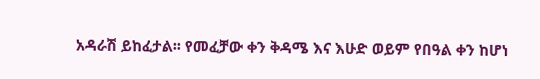አዳራሽ ይከፈታል፡፡ የመፈቻው ቀን ቅዳሜ እና እሁድ ወይም የበዓል ቀን ከሆነ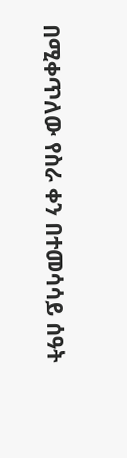በሚቀጥለው የስራ ቀን በተመሳሳይ ሰዓት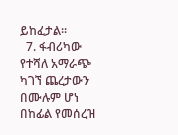ይከፈታል፡፡
  7. ፋብሪካው የተሻለ አማራጭ ካገኘ ጨረታውን በሙሉም ሆነ በከፊል የመሰረዝ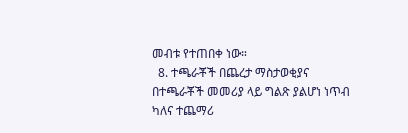መብቱ የተጠበቀ ነው።
  8. ተጫራቾች በጨረታ ማስታወቂያና በተጫራቾች መመሪያ ላይ ግልጽ ያልሆነ ነጥብ ካለና ተጨማሪ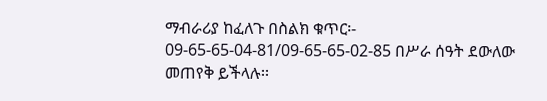ማብራሪያ ከፈለጉ በስልክ ቁጥር፡- 09-65-65-04-81/09-65-65-02-85 በሥራ ሰዓት ደውለው መጠየቅ ይችላሉ፡፡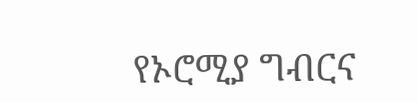የኦሮሚያ ግብርና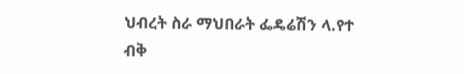ህብረት ስራ ማህበራት ፌዴሬሽን ላ.የተ ብቅ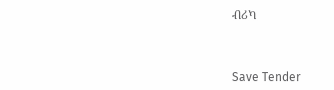ብሪካ



Save Tender